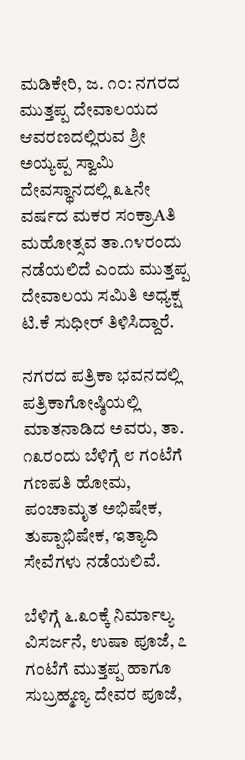ಮಡಿಕೇರಿ, ಜ. ೧೦: ನಗರದ ಮುತ್ತಪ್ಪ ದೇವಾಲಯದ ಆವರಣದಲ್ಲಿರುವ ಶ್ರೀ ಅಯ್ಯಪ್ಪ ಸ್ವಾಮಿ ದೇವಸ್ಥಾನದಲ್ಲಿ ೩೬ನೇ ವರ್ಷದ ಮಕರ ಸಂಕ್ರಾAತಿ ಮಹೋತ್ಸವ ತಾ.೧೪ರಂದು ನಡೆಯಲಿದೆ ಎಂದು ಮುತ್ತಪ್ಪ ದೇವಾಲಯ ಸಮಿತಿ ಅಧ್ಯಕ್ಷ ಟಿ.ಕೆ ಸುಧೀರ್ ತಿಳಿಸಿದ್ದಾರೆ.

ನಗರದ ಪತ್ರಿಕಾ ಭವನದಲ್ಲಿ ಪತ್ರಿಕಾಗೋಷ್ಠಿಯಲ್ಲಿ ಮಾತನಾಡಿದ ಅವರು, ತಾ. ೧೩ರಂದು ಬೆಳಿಗ್ಗೆ ೮ ಗಂಟೆಗೆ ಗಣಪತಿ ಹೋಮ, ಪಂಚಾಮೃತ ಅಭಿಷೇಕ, ತುಪ್ಪಾಭಿಷೇಕ, ಇತ್ಯಾದಿ ಸೇವೆಗಳು ನಡೆಯಲಿವೆ.

ಬೆಳಿಗ್ಗೆ ೬.೩೦ಕ್ಕೆ ನಿರ್ಮಾಲ್ಯ ವಿಸರ್ಜನೆ, ಉಷಾ ಪೂಜೆ, ೭ ಗಂಟೆಗೆ ಮುತ್ತಪ್ಪ ಹಾಗೂ ಸುಬ್ರಹ್ಮಣ್ಯ ದೇವರ ಪೂಜೆ,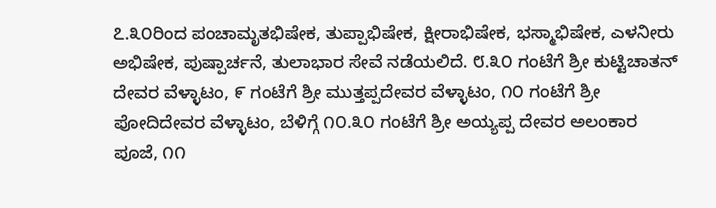೭.೩೦ರಿಂದ ಪಂಚಾಮೃತಭಿಷೇಕ, ತುಪ್ಪಾಭಿಷೇಕ, ಕ್ಷೀರಾಭಿಷೇಕ, ಭಸ್ಮಾಭಿಷೇಕ, ಎಳನೀರು ಅಭಿಷೇಕ, ಪುಷ್ಪಾರ್ಚನೆ, ತುಲಾಭಾರ ಸೇವೆ ನಡೆಯಲಿದೆ. ೮.೩೦ ಗಂಟೆಗೆ ಶ್ರೀ ಕುಟ್ಟಿಚಾತನ್ ದೇವರ ವೆಳ್ಳಾಟಂ, ೯ ಗಂಟೆಗೆ ಶ್ರೀ ಮುತ್ತಪ್ಪದೇವರ ವೆಳ್ಳಾಟಂ, ೧೦ ಗಂಟೆಗೆ ಶ್ರೀ ಪೋದಿದೇವರ ವೆಳ್ಳಾಟಂ, ಬೆಳಿಗ್ಗೆ ೧೦.೩೦ ಗಂಟೆಗೆ ಶ್ರೀ ಅಯ್ಯಪ್ಪ ದೇವರ ಅಲಂಕಾರ ಪೂಜೆ, ೧೧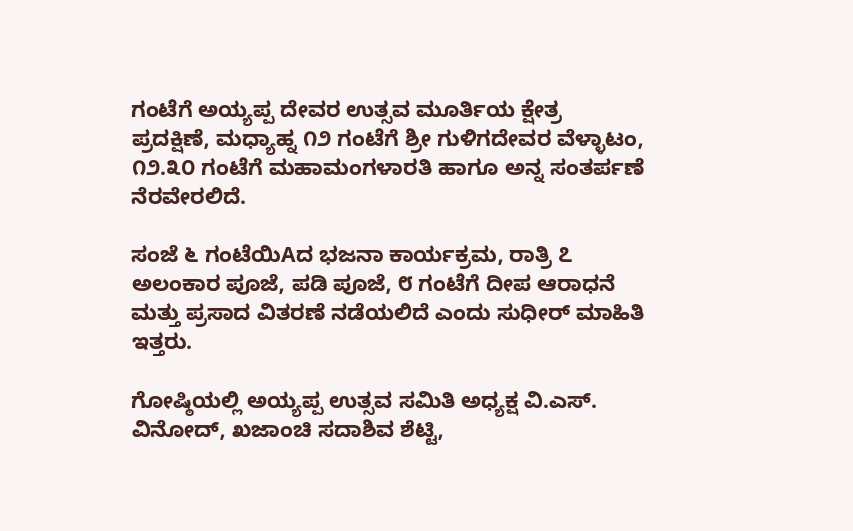ಗಂಟೆಗೆ ಅಯ್ಯಪ್ಪ ದೇವರ ಉತ್ಸವ ಮೂರ್ತಿಯ ಕ್ಷೇತ್ರ ಪ್ರದಕ್ಷಿಣೆ, ಮಧ್ಯಾಹ್ನ ೧೨ ಗಂಟೆಗೆ ಶ್ರೀ ಗುಳಿಗದೇವರ ವೆಳ್ಳಾಟಂ, ೧೨.೩೦ ಗಂಟೆಗೆ ಮಹಾಮಂಗಳಾರತಿ ಹಾಗೂ ಅನ್ನ ಸಂತರ್ಪಣೆ ನೆರವೇರಲಿದೆ.

ಸಂಜೆ ೬ ಗಂಟೆಯಿAದ ಭಜನಾ ಕಾರ್ಯಕ್ರಮ, ರಾತ್ರಿ ೭ ಅಲಂಕಾರ ಪೂಜೆ, ಪಡಿ ಪೂಜೆ, ೮ ಗಂಟೆಗೆ ದೀಪ ಆರಾಧನೆ ಮತ್ತು ಪ್ರಸಾದ ವಿತರಣೆ ನಡೆಯಲಿದೆ ಎಂದು ಸುಧೀರ್ ಮಾಹಿತಿ ಇತ್ತರು.

ಗೋಷ್ಠಿಯಲ್ಲಿ ಅಯ್ಯಪ್ಪ ಉತ್ಸವ ಸಮಿತಿ ಅಧ್ಯಕ್ಷ ವಿ.ಎಸ್. ವಿನೋದ್, ಖಜಾಂಚಿ ಸದಾಶಿವ ಶೆಟ್ಟಿ,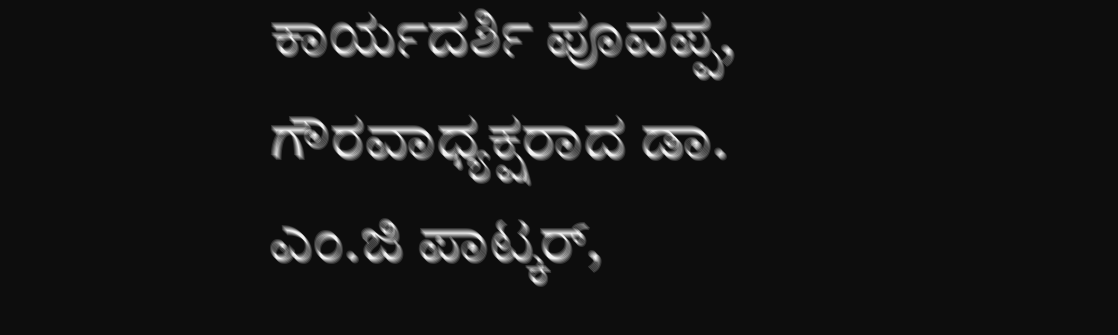ಕಾರ್ಯದರ್ಶಿ ಪೂವಪ್ಪ, ಗೌರವಾಧ್ಯಕ್ಷರಾದ ಡಾ. ಎಂ.ಜಿ ಪಾಟ್ಕರ್,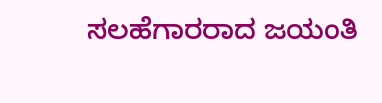ಸಲಹೆಗಾರರಾದ ಜಯಂತಿ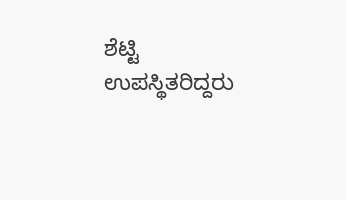ಶೆಟ್ಟಿ ಉಪಸ್ಥಿತರಿದ್ದರು